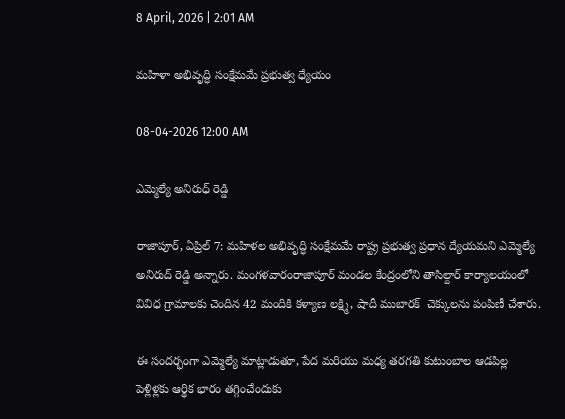8 April, 2026 | 2:01 AM

మహిళా అభివృద్ధి సంక్షేమమే ప్రభుత్వ ధ్యేయం

08-04-2026 12:00 AM

ఎమ్మెల్యే అనిరుధ్ రెడ్డి

రాజాపూర్, ఏప్రిల్ 7: మహిళల అభివృద్ధి సంక్షేమమే రాష్ట్ర ప్రభుత్వ ప్రధాన ద్యేయమని ఎమ్మెల్యే అనిరుద్ రెడ్డి అన్నారు. మంగళవారంరాజాపూర్ మండల కేంద్రంలోని తాసిల్దార్ కార్యాలయంలో వివిధ గ్రామాలకు చెందిన 42 మందికి కళ్యాణ లక్ష్మి, షాదీ ముబారక్  చెక్కులను పంపిణీ చేశారు.

ఈ సందర్భంగా ఎమ్మెల్యే మాట్లాడుతూ, పేద మరియు మధ్య తరగతి కుటుంబాల ఆడపిల్ల పెళ్లిళ్లకు ఆర్థిక భారం తగ్గించేందుకు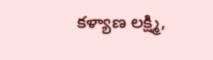కళ్యాణ లక్ష్మి,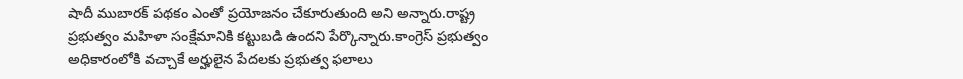షాదీ ముబారక్ పథకం ఎంతో ప్రయోజనం చేకూరుతుంది అని అన్నారు.రాష్ట్ర ప్రభుత్వం మహిళా సంక్షేమానికి కట్టుబడి ఉందని పేర్కొన్నారు.కాంగ్రెస్ ప్రభుత్వం అధికారంలోకి వచ్చాకే అర్హులైన పేదలకు ప్రభుత్వ ఫలాలు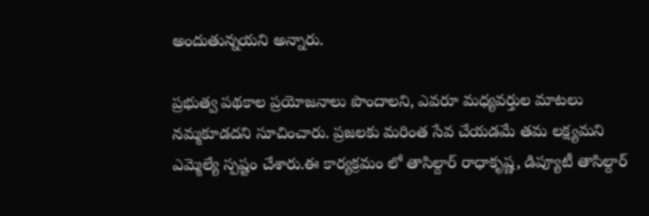అందుతున్నయని అన్నారు.

ప్రభుత్వ పథకాల ప్రయోజనాలు పొందాలని, ఎవరూ మధ్యవర్తుల మాటలు నమ్మకూడదని సూచించారు. ప్రజలకు మరింత సేవ చేయడమే తమ లక్ష్యమని ఎమ్మెల్యే స్పష్టం చేశారు.ఈ కార్యక్రమం లో తాసిల్దార్ రాధాకృష్ణ, డిప్యూటీ తాసిల్దార్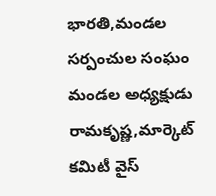భారతి,మండల సర్పంచుల సంఘం మండల అధ్యక్షుడు రామకృష్ణ,మార్కెట్ కమిటీ వైస్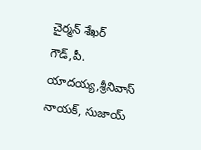చైర్మన్ శేఖర్ గౌడ్,పీ. యాదయ్య,శ్రీనివాస్ నాయక్, సుజాయ్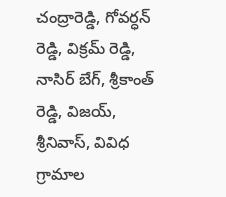చంద్రారెడ్డి, గోవర్ధన్ రెడ్డి, విక్రమ్ రెడ్డి, నాసిర్ బేగ్, శ్రీకాంత్ రెడ్డి, విజయ్, శ్రీనివాస్, వివిధ గ్రామాల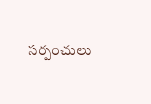సర్పంచులు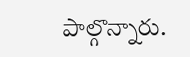పాల్గొన్నారు.